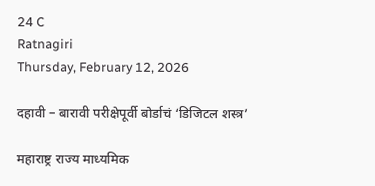24 C
Ratnagiri
Thursday, February 12, 2026

दहावी – बारावी परीक्षेपूर्वी बोर्डाचं ‘डिजिटल शस्त्र’

महाराष्ट्र राज्य माध्यमिक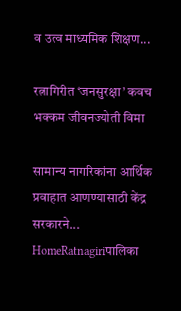व उत्व माध्यमिक शिक्षण...

रत्नागिरीत ‘जनसुरक्षा’ कवच भक्कम जीवनज्योती विमा

सामान्य नागरिकांना आर्थिक प्रवाहात आणण्यासाठी केंद्र सरकारने...
HomeRatnagiriपालिका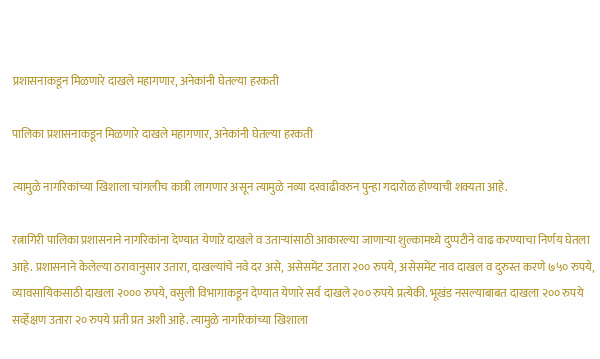प्रशासनाकडून मिळणारे दाखले महागणार, अनेकांनी घेतल्या हरकती

पालिका प्रशासनाकडून मिळणारे दाखले महागणार, अनेकांनी घेतल्या हरकती

त्यामुळे नागरिकांच्या खिशाला चांगलीच कात्री लागणार असून त्यामुळे नव्या दरवाढीवरुन पुन्हा गदारोळ होण्याची शक्यता आहे.

रत्नागिरी पालिका प्रशासनाने नागरिकांना देण्यात येणाऱे दाखले व उताऱ्यांसाठी आकारल्या जाणाऱ्या शुल्कामध्ये दुप्पटीने वाढ करण्याचा निर्णय घेतला आहे. प्रशासनाने केलेल्या ठरावानुसार उतारा, दाखल्यांचे नवे दर असे, असेसमेंट उतारा २०० रुपये, असेसमेंट नाव दाखल व दुरुस्त करणे ७५० रुपये, व्यावसायिकसाठी दाखला २००० रुपये, वसुली विभागाकडून देण्यात येणारे सर्व दाखले २०० रुपये प्रत्येकी. भूखंड नसल्याबाबत दाखला २०० रुपये सर्व्हेक्षण उतारा २० रुपये प्रती प्रत अशी आहे. त्यामुळे नागरिकांच्या खिशाला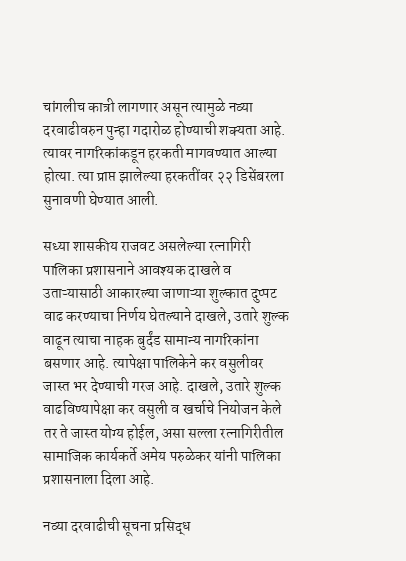चांगलीच कात्री लागणार असून त्यामुळे नव्या दरवाढीवरुन पुन्हा गदारोळ होण्याची शक्यता आहे. त्यावर नागरिकांकडून हरकती मागवण्यात आल्या होत्या. त्या प्राप्त झालेल्या हरकतींवर २२ डिसेंबरला सुनावणी घेण्यात आली.

सध्या शासकीय राजवट असलेल्या रत्नागिरी पालिका प्रशासनाने आवश्यक दाखले व उताऱ्यासाठी आकारल्या जाणाऱ्या शुल्कात दुप्पट वाढ करण्याचा निर्णय घेतल्याने दाखले, उतारे शुल्क वाढून त्याचा नाहक बुर्दंड सामान्य नागरिकांना बसणार आहे. त्यापेक्षा पालिकेने कर वसुलीवर जास्त भर देण्याची गरज आहे. दाखले, उतारे शुल्क वाढविण्यापेक्षा कर वसुली व खर्चाचे नियोजन केले तर ते जास्त योग्य होईल, असा सल्ला रत्नागिरीतील सामाजिक कार्यकर्ते अमेय परुळेकर यांनी पालिका प्रशासनाला दिला आहे.

नव्या दरवाढीची सूचना प्रसिद्ध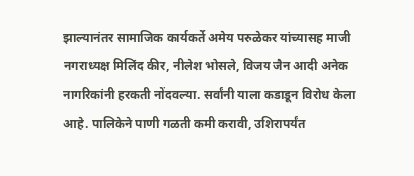झाल्यानंतर सामाजिक कार्यकर्ते अमेय परुळेकर यांच्यासह माजी नगराध्यक्ष मिलिंद कीर, नीलेश भोसले, विजय जैन आदी अनेक नागरिकांनी हरकती नोंदवल्या. सर्वांनी याला कडाडून विरोध केला आहे. पालिकेने पाणी गळती कमी करावी, उशिरापर्यंत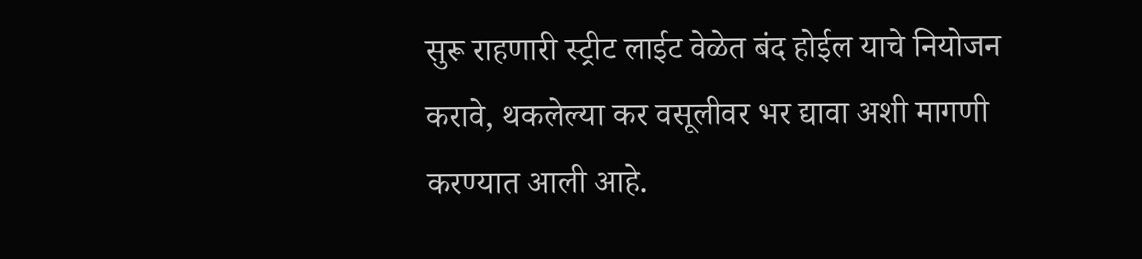सुरू राहणारी स्ट्रीट लाईट वेळेत बंद होईल याचे नियोजन करावे, थकलेल्या कर वसूलीवर भर द्यावा अशी मागणी करण्यात आली आहे.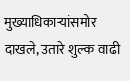मुख्याधिकाऱ्यांसमोर दाखले, उतारे शुल्क वाढी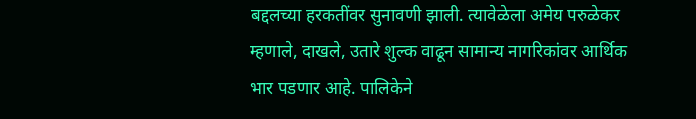बद्दलच्या हरकतींवर सुनावणी झाली. त्यावेळेला अमेय परुळेकर म्हणाले, दाखले, उतारे शुल्क वाढून सामान्य नागरिकांवर आर्थिक भार पडणार आहे. पालिकेने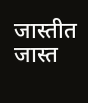जास्तीत जास्त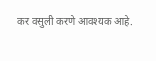कर वसुली करणे आवश्यक आहे.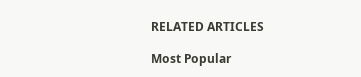RELATED ARTICLES

Most Popular